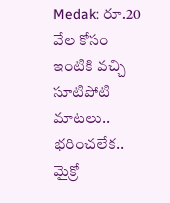Medak: రూ.20 వేల కోసం ఇంటికి వచ్చి సూటిపోటి మాటలు.. భరించలేక..
మైక్రో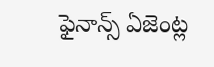ఫైనాన్స్ ఏజెంట్ల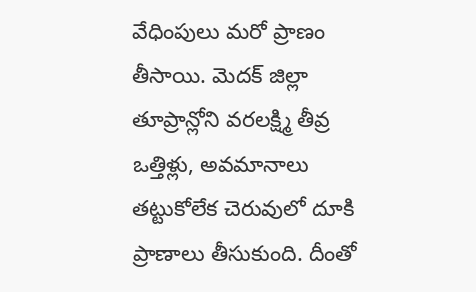వేధింపులు మరో ప్రాణం తీసాయి. మెదక్ జిల్లా తూప్రాన్లోని వరలక్ష్మి తీవ్ర ఒత్తిళ్లు, అవమానాలు తట్టుకోలేక చెరువులో దూకి ప్రాణాలు తీసుకుంది. దీంతో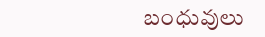బంధువులు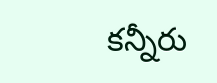కన్నీరు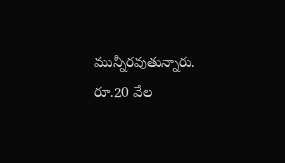మున్నీరవుతున్నారు. రూ.20 వేల